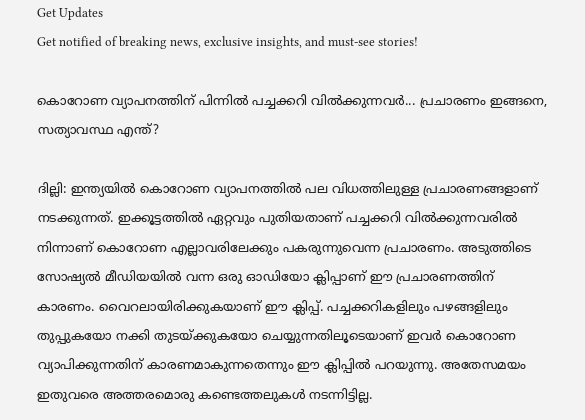Get Updates
Get notified of breaking news, exclusive insights, and must-see stories!

കൊറോണ വ്യാപനത്തിന് പിന്നില്‍ പച്ചക്കറി വില്‍ക്കുന്നവര്‍... പ്രചാരണം ഇങ്ങനെ, സത്യാവസ്ഥ എന്ത്?

ദില്ലി: ഇന്ത്യയില്‍ കൊറോണ വ്യാപനത്തില്‍ പല വിധത്തിലുള്ള പ്രചാരണങ്ങളാണ് നടക്കുന്നത്. ഇക്കൂട്ടത്തില്‍ ഏറ്റവും പുതിയതാണ് പച്ചക്കറി വില്‍ക്കുന്നവരില്‍ നിന്നാണ് കൊറോണ എല്ലാവരിലേക്കും പകരുന്നുവെന്ന പ്രചാരണം. അടുത്തിടെ സോഷ്യല്‍ മീഡിയയില്‍ വന്ന ഒരു ഓഡിയോ ക്ലിപ്പാണ് ഈ പ്രചാരണത്തിന് കാരണം. വൈറലായിരിക്കുകയാണ് ഈ ക്ലിപ്പ്. പച്ചക്കറികളിലും പഴങ്ങളിലും തുപ്പുകയോ നക്കി തുടയ്ക്കുകയോ ചെയ്യുന്നതിലൂടെയാണ് ഇവര്‍ കൊറോണ വ്യാപിക്കുന്നതിന് കാരണമാകുന്നതെന്നും ഈ ക്ലിപ്പില്‍ പറയുന്നു. അതേസമയം ഇതുവരെ അത്തരമൊരു കണ്ടെത്തലുകള്‍ നടന്നിട്ടില്ല.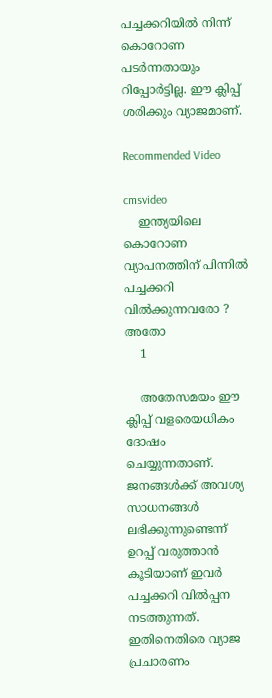പച്ചക്കറിയില്‍ നിന്ന് കൊറോണ പടര്‍ന്നതായും റിപ്പോര്‍ട്ടില്ല. ഈ ക്ലിപ്പ് ശരിക്കും വ്യാജമാണ്.

Recommended Video

cmsvideo
    ഇന്ത്യയിലെ കൊറോണ വ്യാപനത്തിന് പിന്നില്‍ പച്ചക്കറി വില്‍ക്കുന്നവരോ ? അതോ
    1

    അതേസമയം ഈ ക്ലിപ്പ് വളരെയധികം ദോഷം ചെയ്യുന്നതാണ്. ജനങ്ങള്‍ക്ക് അവശ്യ സാധനങ്ങള്‍ ലഭിക്കുന്നുണ്ടെന്ന് ഉറപ്പ് വരുത്താന്‍ കൂടിയാണ് ഇവര്‍ പച്ചക്കറി വില്‍പ്പന നടത്തുന്നത്. ഇതിനെതിരെ വ്യാജ പ്രചാരണം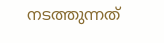നടത്തുന്നത്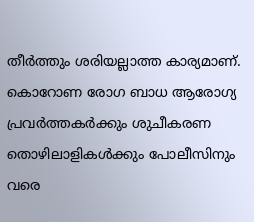തീര്‍ത്തും ശരിയല്ലാത്ത കാര്യമാണ്. കൊറോണ രോഗ ബാധ ആരോഗ്യ പ്രവര്‍ത്തകര്‍ക്കും ശുചീകരണ തൊഴിലാളികള്‍ക്കും പോലീസിനും വരെ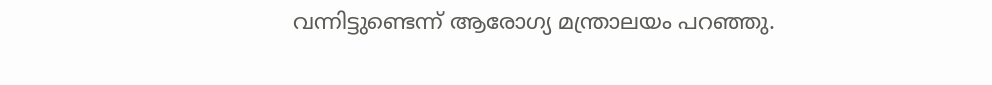വന്നിട്ടുണ്ടെന്ന് ആരോഗ്യ മന്ത്രാലയം പറഞ്ഞു.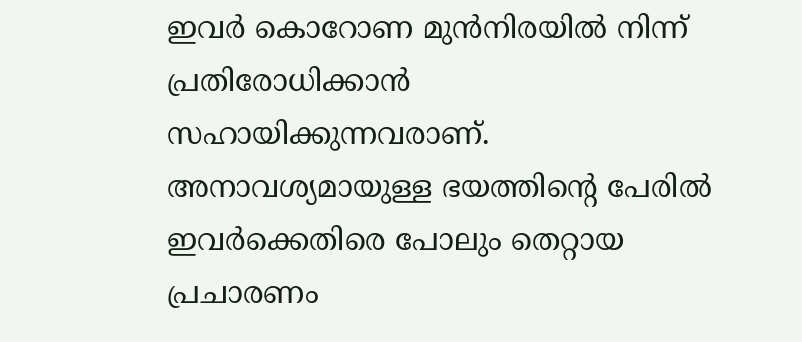ഇവര്‍ കൊറോണ മുന്‍നിരയില്‍ നിന്ന് പ്രതിരോധിക്കാന്‍ സഹായിക്കുന്നവരാണ്. അനാവശ്യമായുള്ള ഭയത്തിന്റെ പേരില്‍ ഇവര്‍ക്കെതിരെ പോലും തെറ്റായ പ്രചാരണം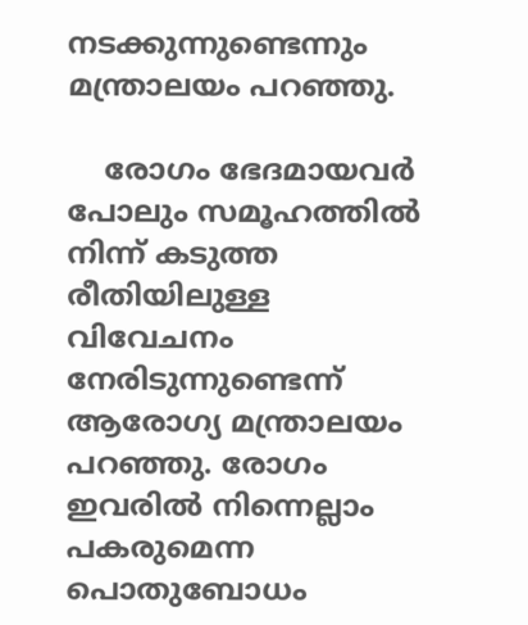നടക്കുന്നുണ്ടെന്നും മന്ത്രാലയം പറഞ്ഞു.

    രോഗം ഭേദമായവര്‍ പോലും സമൂഹത്തില്‍ നിന്ന് കടുത്ത രീതിയിലുള്ള വിവേചനം നേരിടുന്നുണ്ടെന്ന് ആരോഗ്യ മന്ത്രാലയം പറഞ്ഞു. രോഗം ഇവരില്‍ നിന്നെല്ലാം പകരുമെന്ന പൊതുബോധം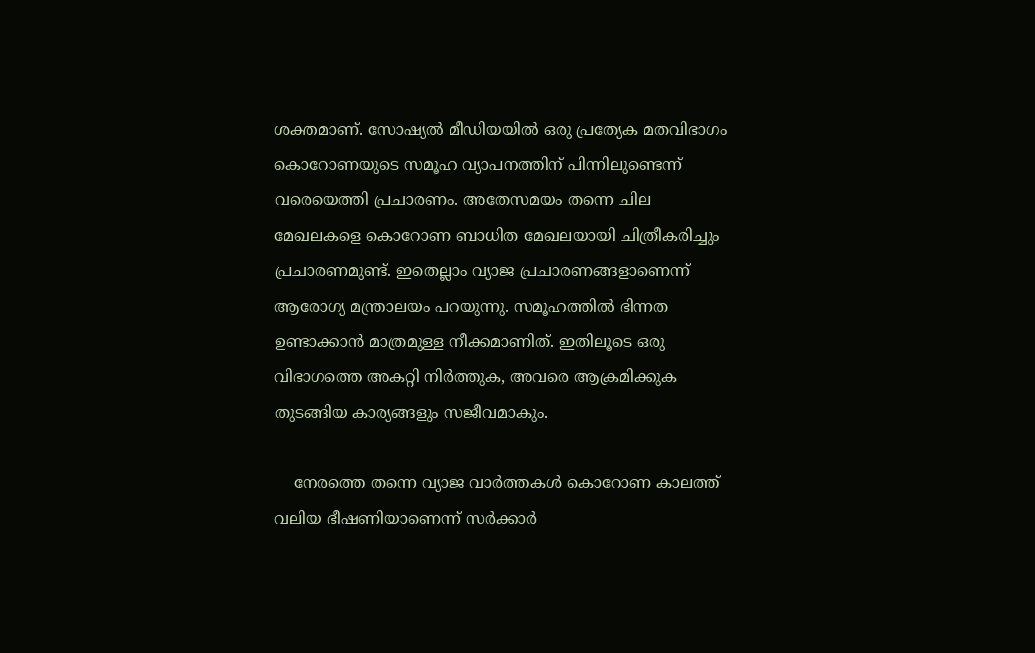ശക്തമാണ്. സോഷ്യല്‍ മീഡിയയില്‍ ഒരു പ്രത്യേക മതവിഭാഗം കൊറോണയുടെ സമൂഹ വ്യാപനത്തിന് പിന്നിലുണ്ടെന്ന് വരെയെത്തി പ്രചാരണം. അതേസമയം തന്നെ ചില മേഖലകളെ കൊറോണ ബാധിത മേഖലയായി ചിത്രീകരിച്ചും പ്രചാരണമുണ്ട്. ഇതെല്ലാം വ്യാജ പ്രചാരണങ്ങളാണെന്ന് ആരോഗ്യ മന്ത്രാലയം പറയുന്നു. സമൂഹത്തില്‍ ഭിന്നത ഉണ്ടാക്കാന്‍ മാത്രമുള്ള നീക്കമാണിത്. ഇതിലൂടെ ഒരു വിഭാഗത്തെ അകറ്റി നിര്‍ത്തുക, അവരെ ആക്രമിക്കുക തുടങ്ങിയ കാര്യങ്ങളും സജീവമാകും.

    നേരത്തെ തന്നെ വ്യാജ വാര്‍ത്തകള്‍ കൊറോണ കാലത്ത് വലിയ ഭീഷണിയാണെന്ന് സര്‍ക്കാര്‍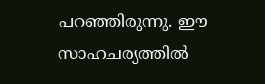പറഞ്ഞിരുന്നു. ഈ സാഹചര്യത്തില്‍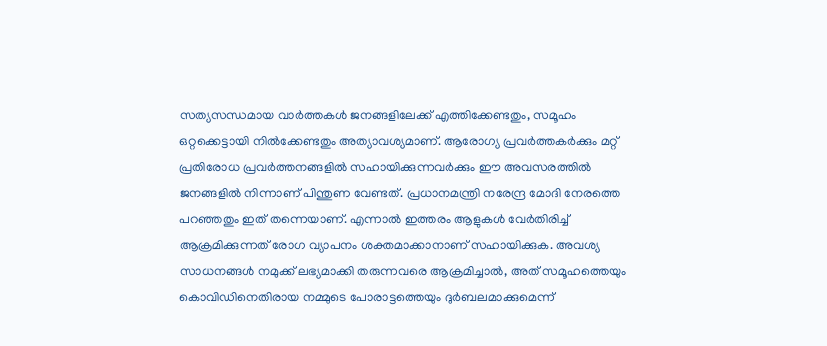സത്യസന്ധമായ വാര്‍ത്തകള്‍ ജനങ്ങളിലേക്ക് എത്തിക്കേണ്ടതും, സമൂഹം ഒറ്റക്കെട്ടായി നില്‍ക്കേണ്ടതും അത്യാവശ്യമാണ്. ആരോഗ്യ പ്രവര്‍ത്തകര്‍ക്കും മറ്റ് പ്രതിരോധ പ്രവര്‍ത്തനങ്ങളില്‍ സഹായിക്കുന്നവര്‍ക്കും ഈ അവസരത്തില്‍ ജനങ്ങളില്‍ നിന്നാണ് പിന്തുണ വേണ്ടത്. പ്രധാനമന്ത്രി നരേന്ദ്ര മോദി നേരത്തെ പറഞ്ഞതും ഇത് തന്നെയാണ്. എന്നാല്‍ ഇത്തരം ആളുകള്‍ വേര്‍തിരിച്ച് ആക്രമിക്കുന്നത് രോഗ വ്യാപനം ശക്തമാക്കാനാണ് സഹായിക്കുക. അവശ്യ സാധനങ്ങള്‍ നമുക്ക് ലഭ്യമാക്കി തരുന്നവരെ ആക്രമിച്ചാല്‍, അത് സമൂഹത്തെയും കൊവിഡിനെതിരായ നമ്മുടെ പോരാട്ടത്തെയും ദുര്‍ബലമാക്കുമെന്ന്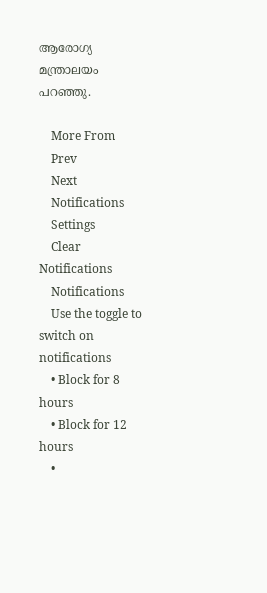ആരോഗ്യ മന്ത്രാലയം പറഞ്ഞു.

    More From
    Prev
    Next
    Notifications
    Settings
    Clear Notifications
    Notifications
    Use the toggle to switch on notifications
    • Block for 8 hours
    • Block for 12 hours
    •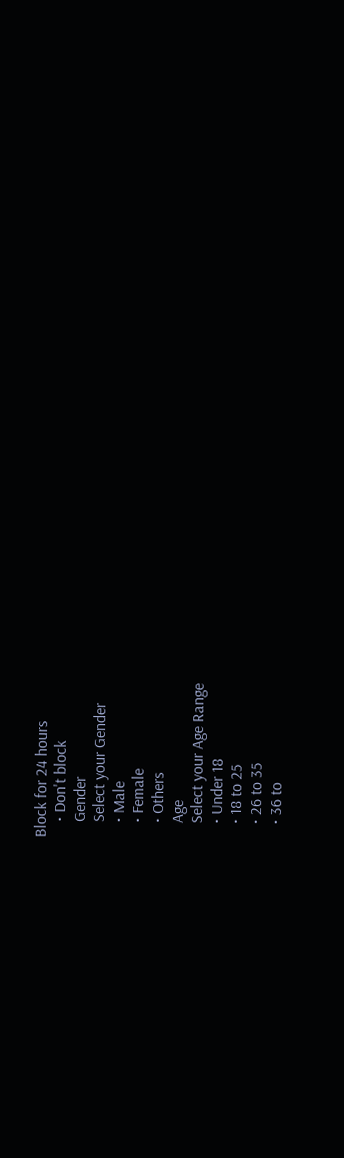Block for 24 hours
    • Don't block
    Gender
    Select your Gender
    • Male
    • Female
    • Others
    Age
    Select your Age Range
    • Under 18
    • 18 to 25
    • 26 to 35
    • 36 to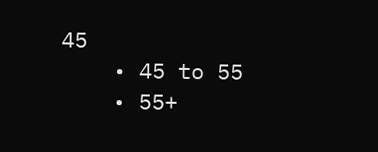45
    • 45 to 55
    • 55+